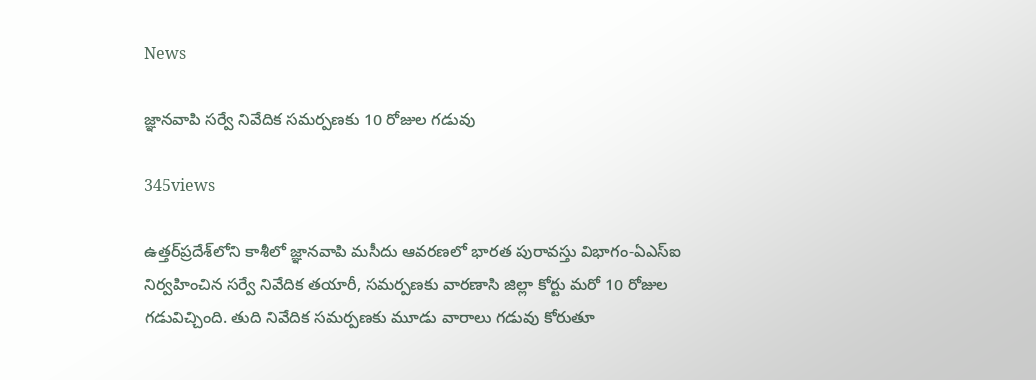News

జ్ఞానవాపి సర్వే నివేదిక సమర్పణకు 10 రోజుల గడువు

345views

ఉత్తర్‌ప్రదేశ్‌లోని కాశీలో జ్ఞానవాపి మసీదు ఆవరణలో భారత పురావస్తు విభాగం-ఏఎస్‌ఐ నిర్వహించిన సర్వే నివేదిక తయారీ, సమర్పణకు వారణాసి జిల్లా కోర్టు మరో 10 రోజుల గడువిచ్చింది. తుది నివేదిక సమర్పణకు మూడు వారాలు గడువు కోరుతూ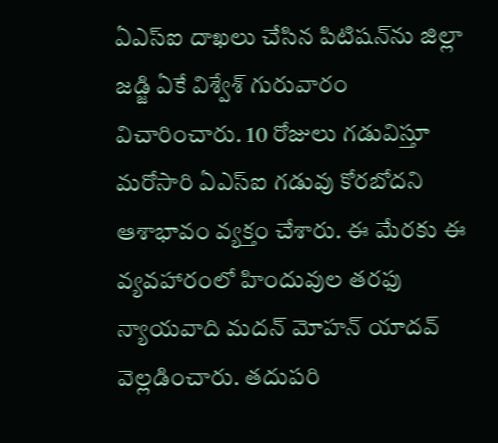ఏఎస్‌ఐ దాఖలు చేసిన పిటిషన్‌ను జిల్లా జడ్జి ఏకే విశ్వేశ్‌ గురువారం విచారించారు. 10 రోజులు గడువిస్తూ మరోసారి ఏఎస్‌ఐ గడువు కోరబోదని ఆశాభావం వ్యక్తం చేశారు. ఈ మేరకు ఈ వ్యవహారంలో హిందువుల తరఫు న్యాయవాది మదన్‌ మోహన్‌ యాదవ్‌ వెల్లడించారు. తదుపరి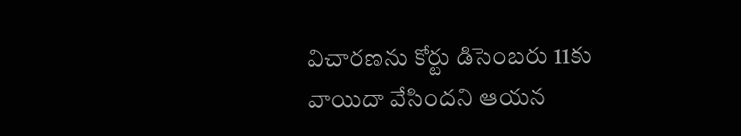విచారణను కోర్టు డిసెంబరు 11కు వాయిదా వేసిందని ఆయన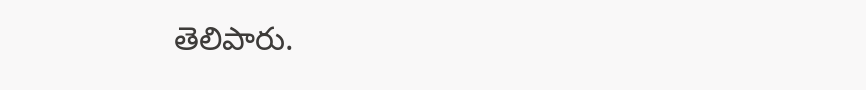తెలిపారు.